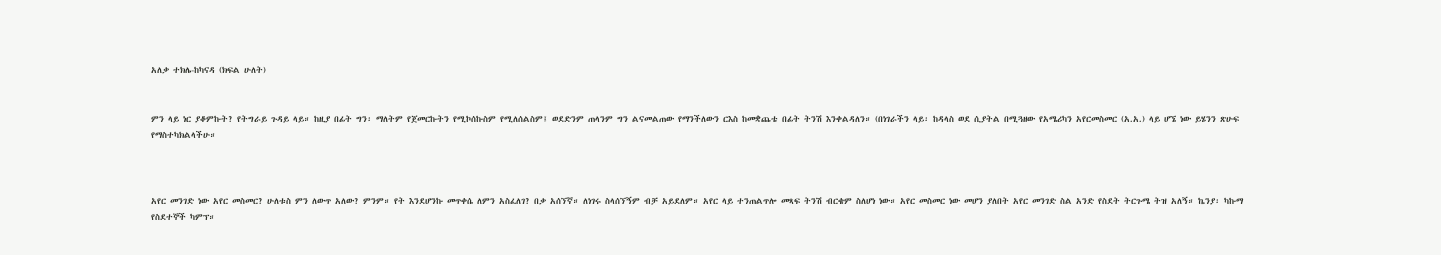አለቃ ተክሌ-ከካናዳ (ክፍል ሁለት)


ምን ላይ ነር ያቆምኩት? የትግራይ ጉዳይ ላይ። ከዚያ በፊት ግን፡ ማለትም የጀመርኩትን የሚኮሰኩስም የሚለሰልስም፤ ወደድንም ጠላንም ግን ልናመልጠው የማንችለውን ርእስ ከመቋጨቴ በፊት ትንሽ እንቀልዳለን። (በነገራችን ላይ፡ ከዳላስ ወደ ሲያትል በሚጓዘው የአሜሪካን አየርመስመር (አ.አ.) ላይ ሆኜ ነው ይሄንን ጽሁፍ የማስተካክልላችሁ።



አየር መንገድ ነው አየር መስመር? ሁለቱስ ምን ለውጥ አለው? ምንም። የት እንደሆንኩ መጥቀሴ ለምን አስፈለገ? በቃ አሰኘኛ። ለነገሩ ስላሰኘኝም ብቻ አይደለም። አየር ላይ ተንጠልጥሎ መጻፍ ትንሽ ብርቄም ስለሆነ ነው። አየር መስመር ነው መሆን ያለበት አየር መንገድ ስል አንድ የስደት ትርጉሜ ትዝ አለኝ። ኬንያ፡ ካኩማ የስደተኞች ካምፕ።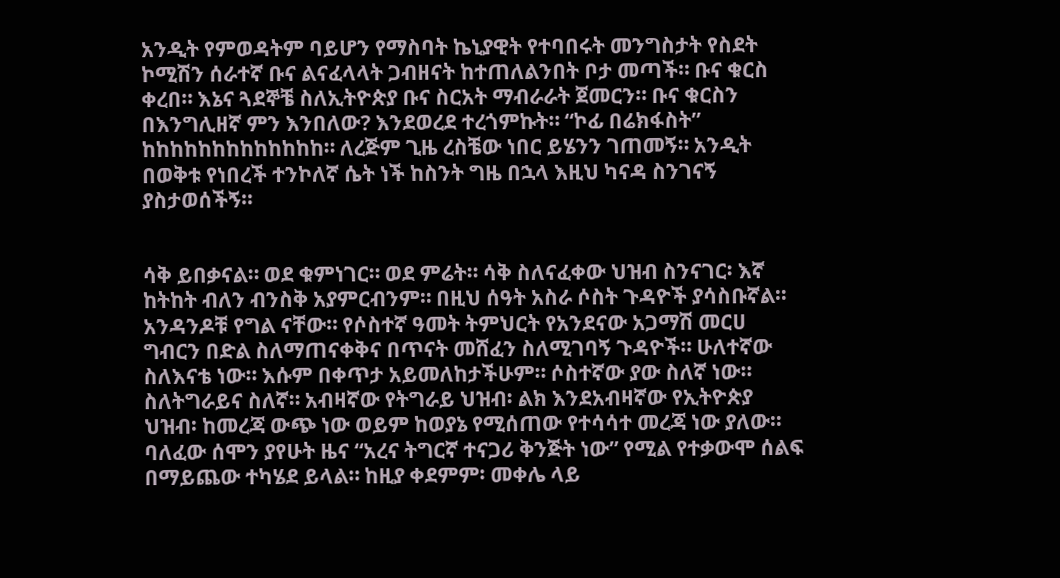አንዲት የምወዳትም ባይሆን የማስባት ኬኒያዊት የተባበሩት መንግስታት የስደት ኮሚሽን ሰራተኛ ቡና ልናፈላላት ጋብዘናት ከተጠለልንበት ቦታ መጣች። ቡና ቁርስ ቀረበ። እኔና ጓደኞቼ ስለኢትዮጵያ ቡና ስርአት ማብራራት ጀመርን። ቡና ቁርስን በእንግሊዘኛ ምን እንበለው? እንደወረደ ተረጎምኩት። “ኮፊ በሬክፋስት” ከከከከከከከከከከከከከ። ለረጅም ጊዜ ረስቼው ነበር ይሄንን ገጠመኝ። አንዲት በወቅቱ የነበረች ተንኮለኛ ሴት ነች ከስንት ግዜ በኋላ እዚህ ካናዳ ስንገናኝ ያስታወሰችኝ።


ሳቅ ይበቃናል። ወደ ቁምነገር። ወደ ምሬት። ሳቅ ስለናፈቀው ህዝብ ስንናገር፡ እኛ ከትከት ብለን ብንስቅ አያምርብንም። በዚህ ሰዓት አስራ ሶስት ጉዳዮች ያሳስቡኛል። አንዳንዶቹ የግል ናቸው። የሶስተኛ ዓመት ትምህርት የአንደናው አጋማሽ መርሀ ግብርን በድል ስለማጠናቀቅና በጥናት መሸፈን ስለሚገባኝ ጉዳዮች። ሁለተኛው ስለእናቴ ነው። እሱም በቀጥታ አይመለከታችሁም። ሶስተኛው ያው ስለኛ ነው። ስለትግራይና ስለኛ። አብዛኛው የትግራይ ህዝብ፡ ልክ እንደአብዛኛው የኢትዮጵያ ህዝብ፡ ከመረጃ ውጭ ነው ወይም ከወያኔ የሚሰጠው የተሳሳተ መረጃ ነው ያለው። ባለፈው ሰሞን ያየሁት ዜና “አረና ትግርኛ ተናጋሪ ቅንጅት ነው” የሚል የተቃውሞ ሰልፍ በማይጨው ተካሄደ ይላል። ከዚያ ቀደምም፡ መቀሌ ላይ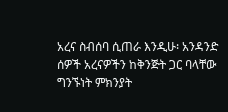አረና ስብሰባ ሲጠራ እንዲሁ፡ አንዳንድ ሰዎች አረናዎችን ከቅንጅት ጋር ባላቸው ግንኙነት ምክንያት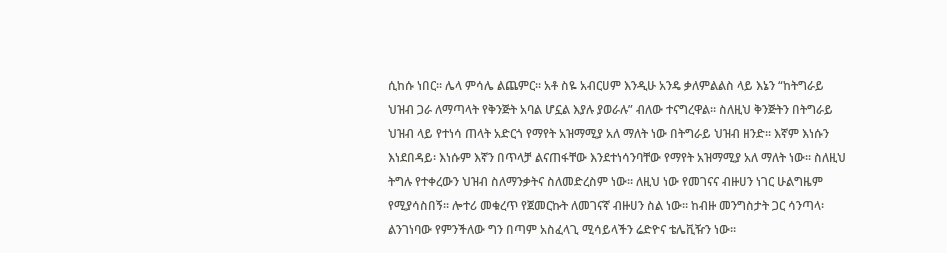ሲከሱ ነበር። ሌላ ምሳሌ ልጨምር። አቶ ስዬ አብርሀም እንዲሁ አንዴ ቃለምልልስ ላይ እኔን “ከትግራይ ህዝብ ጋራ ለማጣላት የቅንጅት አባል ሆኗል እያሉ ያወራሉ” ብለው ተናግረዋል። ስለዚህ ቅንጅትን በትግራይ ህዝብ ላይ የተነሳ ጠላት አድርጎ የማየት አዝማሚያ አለ ማለት ነው በትግራይ ህዝብ ዘንድ። እኛም እነሱን እነደበዳይ፡ እነሱም እኛን በጥላቻ ልናጠፋቸው እንደተነሳንባቸው የማየት አዝማሚያ አለ ማለት ነው። ስለዚህ ትግሉ የተቀረውን ህዝብ ስለማንቃትና ስለመድረስም ነው። ለዚህ ነው የመገናና ብዙሀን ነገር ሁልግዜም የሚያሳስበኝ። ሎተሪ መቁረጥ የጀመርኩት ለመገናኛ ብዙሀን ስል ነው። ከብዙ መንግስታት ጋር ሳንጣላ፡ ልንገነባው የምንችለው ግን በጣም አስፈላጊ ሚሳይላችን ሬድዮና ቴሌቪዥን ነው።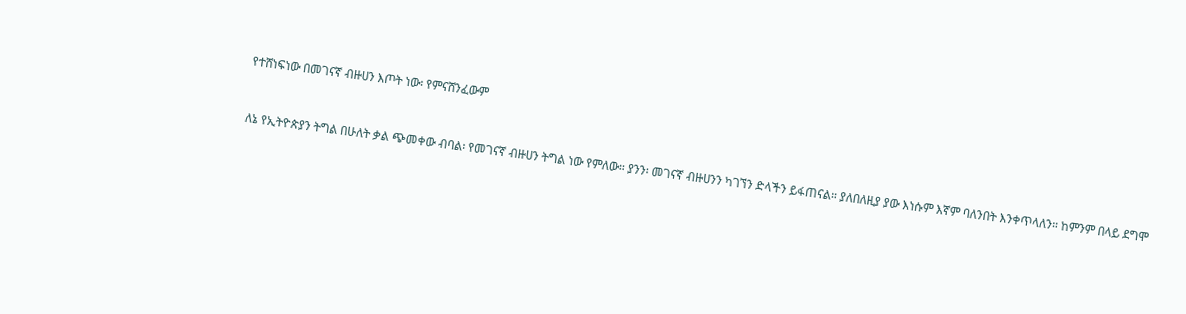የተሸነፍነው በመገናኛ ብዙሀን እጦት ነው፡ የምናሸንፈውም


ለኔ የኢትዮጵያን ትግል በሁለት ቃል ጭመቀው ብባል፡ የመገናኛ ብዙሀን ትግል ነው የምለው። ያንን፡ መገናኛ ብዙሀንን ካገኘን ድላችን ይፋጠናል። ያለበለዚያ ያው እነሱም እኛም ባለንበት እንቀጥላለን። ከምንም በላይ ደግሞ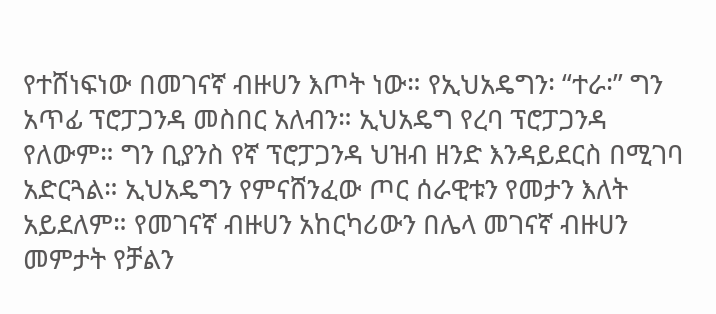የተሸነፍነው በመገናኛ ብዙሀን እጦት ነው። የኢህአዴግን፡ “ተራ፡” ግን አጥፊ ፕሮፓጋንዳ መስበር አለብን። ኢህአዴግ የረባ ፕሮፓጋንዳ የለውም። ግን ቢያንስ የኛ ፕሮፓጋንዳ ህዝብ ዘንድ እንዳይደርስ በሚገባ አድርጓል። ኢህአዴግን የምናሸንፈው ጦር ሰራዊቱን የመታን እለት አይደለም። የመገናኛ ብዙሀን አከርካሪውን በሌላ መገናኛ ብዙሀን መምታት የቻልን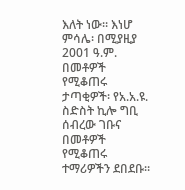እለት ነው። እነሆ ምሳሌ፡ በሚያዚያ 2001 ዓ.ም. በመቶዎች የሚቆጠሩ ታጣቂዎች፡ የአ.አ.ዩ. ስድስት ኪሎ ግቢ ሰብረው ገቡና በመቶዎች የሚቆጠሩ ተማሪዎችን ደበደቡ።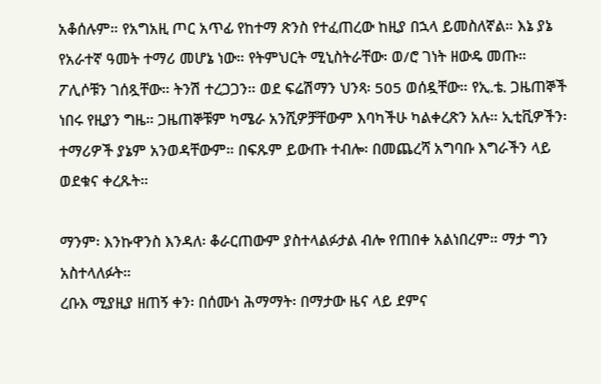አቆሰሉም። የአግአዚ ጦር አጥፊ የከተማ ጽንስ የተፈጠረው ከዚያ በኋላ ይመስለኛል። እኔ ያኔ የአራተኛ ዓመት ተማሪ መሆኔ ነው። የትምህርት ሚኒስትራቸው፡ ወ/ሮ ገነት ዘውዴ መጡ። ፖሊሶቹን ገሰጿቸው። ትንሽ ተረጋጋን። ወደ ፍሬሽማን ህንጻ፡ 505 ወሰዷቸው። የኢ.ቴ. ጋዜጠኞች ነበሩ የዚያን ግዜ። ጋዜጠኞቹም ካሜራ አንሺዎቻቸውም እባካችሁ ካልቀረጽን አሉ። ኢቲቪዎችን፡ ተማሪዎች ያኔም አንወዳቸውም። በፍጹም ይውጡ ተብሎ፡ በመጨረሻ አግባቡ እግራችን ላይ ወደቁና ቀረጹት።

ማንም፡ እንኩዋንስ እንዳለ፡ ቆራርጠውም ያስተላልፉታል ብሎ የጠበቀ አልነበረም። ማታ ግን አስተላለፉት።
ረቡእ ሚያዚያ ዘጠኝ ቀን፡ በሰሙነ ሕማማት፡ በማታው ዜና ላይ ደምና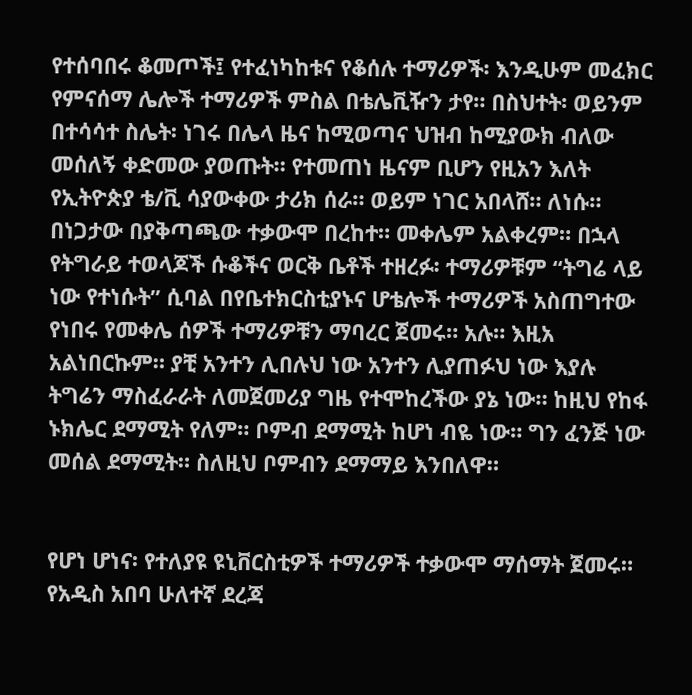የተሰባበሩ ቆመጦች፤ የተፈነካከቱና የቆሰሉ ተማሪዎች፡ እንዲሁም መፈክር የምናሰማ ሌሎች ተማሪዎች ምስል በቴሌቪዥን ታየ። በስህተት፡ ወይንም በተሳሳተ ስሌት፡ ነገሩ በሌላ ዜና ከሚወጣና ህዝብ ከሚያውክ ብለው መሰለኝ ቀድመው ያወጡት። የተመጠነ ዜናም ቢሆን የዚአን እለት የኢትዮጵያ ቴ/ቪ ሳያውቀው ታሪክ ሰራ። ወይም ነገር አበላሸ። ለነሱ። በነጋታው በያቅጣጫው ተቃውሞ በረከተ። መቀሌም አልቀረም። በኋላ የትግራይ ተወላጆች ሱቆችና ወርቅ ቤቶች ተዘረፉ፡ ተማሪዎቹም “ትግሬ ላይ ነው የተነሱት” ሲባል በየቤተክርስቲያኑና ሆቴሎች ተማሪዎች አስጠግተው የነበሩ የመቀሌ ሰዎች ተማሪዎቹን ማባረር ጀመሩ። አሉ። እዚአ አልነበርኩም። ያቺ አንተን ሊበሉህ ነው አንተን ሊያጠፉህ ነው እያሉ ትግሬን ማስፈራራት ለመጀመሪያ ግዜ የተሞከረችው ያኔ ነው። ከዚህ የከፋ ኑክሌር ደማሚት የለም። ቦምብ ደማሚት ከሆነ ብዬ ነው። ግን ፈንጅ ነው መሰል ደማሚት። ስለዚህ ቦምብን ደማማይ እንበለዋ።


የሆነ ሆነና፡ የተለያዩ ዩኒቨርስቲዎች ተማሪዎች ተቃውሞ ማሰማት ጀመሩ። የአዲስ አበባ ሁለተኛ ደረጃ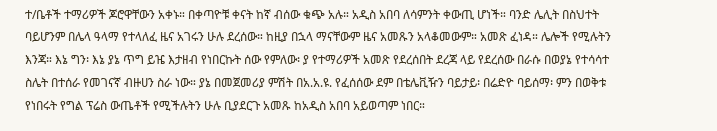ተ/ቤቶች ተማሪዎች ጆሮዋቸውን አቀኑ። በቀጣዮቹ ቀናት ከኛ ብሰው ቁጭ አሉ። አዲስ አበባ ለሳምንት ቀውጢ ሆነች። ባንድ ሌሊት በስህተት ባይሆንም በሌላ ዓላማ የተላለፈ ዜና አገሩን ሁሉ ደረሰው። ከዚያ በኋላ ማናቸውም ዜና አመጹን አላቆመውም። አመጽ ፈነዳ። ሌሎች የሚሉትን እንጃ። እኔ ግን፡ እኔ ያኔ ጥግ ይዤ እታዘብ የነበርኩት ሰው የምለው፡ ያ የተማሪዎች አመጽ የደረሰበት ደረጃ ላይ የደረሰው በራሱ በወያኔ የተሳሳተ ስሌት በተሰራ የመገናኛ ብዙሀን ስራ ነው። ያኔ በመጀመሪያ ምሽት በአ.አ.ዩ. የፈሰሰው ደም በቴሌቪዥን ባይታይ፡ በሬድዮ ባይሰማ፡ ምን በወቅቱ የነበሩት የግል ፕሬስ ውጤቶች የሚችሉትን ሁሉ ቢያደርጉ አመጹ ከአዲስ አበባ አይወጣም ነበር።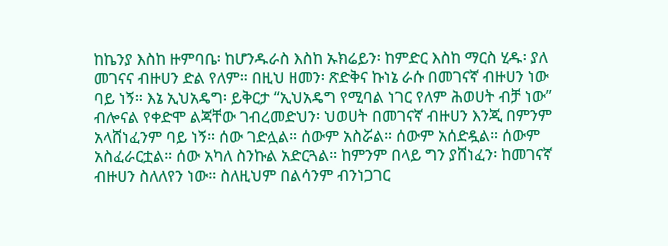ከኬንያ እስከ ዙምባቤ፡ ከሆንዱራስ እስከ ኡክሬይን፡ ከምድር እስከ ማርስ ሂዱ፡ ያለ መገናና ብዙሀን ድል የለም። በዚህ ዘመን፡ ጽድቅና ኩነኔ ራሱ በመገናኛ ብዙሀን ነው ባይ ነኝ። እኔ ኢህአዴግ፡ ይቅርታ “ኢህአዴግ የሚባል ነገር የለም ሕወሀት ብቻ ነው” ብሎናል የቀድሞ ልጃቸው ገብረመድህን፡ ህወሀት በመገናኛ ብዙሀን እንጂ በምንም አላሸነፈንም ባይ ነኝ። ሰው ገድሏል። ሰውም አስሯል። ሰውም አሰድዷል። ሰውም አስፈራርቷል። ሰው አካለ ስንኩል አድርጓል። ከምንም በላይ ግን ያሸነፈን፡ ከመገናኛ ብዙሀን ስለለየን ነው። ስለዚህም በልሳንም ብንነጋገር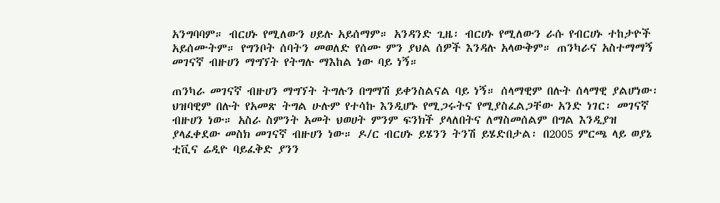አንግባባም። ብርሀኑ የሚለውን ሀይሉ አይሰማም። አንዳንድ ጊዜ፡ ብርሀኑ የሚለውን ራሱ የብርሀኑ ተከታዮች አይሰሙትም። የግንቦት ሰባትን መወለድ የሰሙ ምን ያህል ሰዎች እንዳሉ አላውቅም። ጠንካራና አስተማማኝ መገናኛ ብዙሀን ማግኘት የትግሉ ማእከል ነው ባይ ነኝ።

ጠንካራ መገናኛ ብዙሀን ማግኘት ትግሉን በግማሽ ይቀንስልናል ባይ ነኝ። ሰላማዊም በሉት ሰላማዊ ያልሆነው፡ ህዝባዊም በሉት የአመጽ ትግል ሁሉም የተሳኩ እንዲሆኑ የሚጋሩትና የሚያስፈልጋቸው አንድ ነገር፡ መገናኛ ብዙሀን ነው። አስራ ስምንት አመት ህወሀት ምንም ፍንክች ያላለበትና ለማስመሰልም በግል እንዲያዝ ያላፈቀደው መስክ መገናኛ ብዙሀን ነው። ዶ/ር ብርሀኑ ይሄንን ትንሽ ይሄድበታል፡ በ2005 ምርጫ ላይ ወያኔ ቲቪና ሬዲዮ ባይፈቅድ ያንን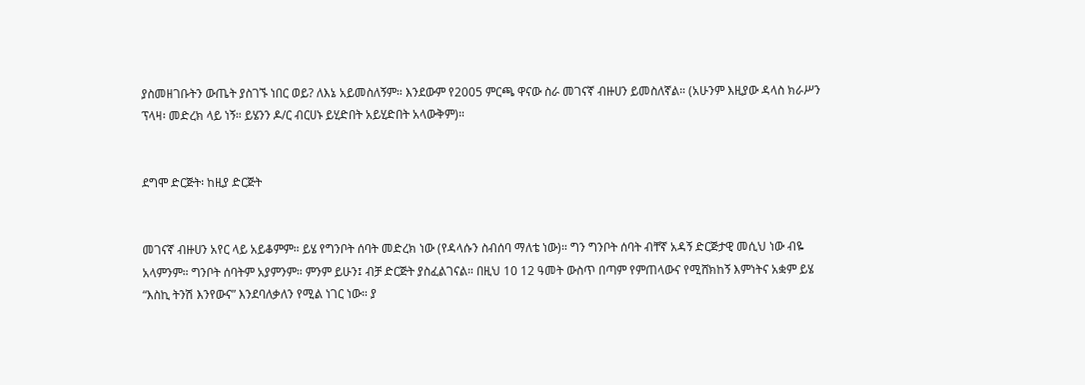ያስመዘገቡትን ውጤት ያስገኙ ነበር ወይ? ለእኔ አይመስለኝም። እንደውም የ2005 ምርጫ ዋናው ስራ መገናኛ ብዙሀን ይመስለኛል። (አሁንም እዚያው ዳላስ ክራሥን ፕላዛ፡ መድረክ ላይ ነኝ። ይሄንን ዶ/ር ብርሀኑ ይሂድበት አይሂድበት አላውቅም)።


ደግሞ ድርጅት፡ ከዚያ ድርጅት


መገናኛ ብዙሀን አየር ላይ አይቆምም። ይሄ የግንቦት ሰባት መድረክ ነው (የዳላሱን ስብሰባ ማለቴ ነው)። ግን ግንቦት ሰባት ብቸኛ አዳኝ ድርጅታዊ መሲህ ነው ብዬ አላምንም። ግንቦት ሰባትም አያምንም። ምንም ይሁን፤ ብቻ ድርጅት ያስፈልገናል። በዚህ 10 12 ዓመት ውስጥ በጣም የምጠላውና የሚሸክከኝ እምነትና አቋም ይሄ “እስኪ ትንሽ እንየውና” እንደባለቃለን የሚል ነገር ነው። ያ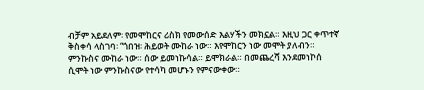ብቻም አይደለም፡ የመሞከርና ሪስክ የመውሰድ እልሃችን መክኗል። እዚህ ጋር ቀጥተኛ ቅስቀሳ ላስገባ፡ “ጎበዝ፡ ሕይወት ሙከራ ነው። እየሞከርን ነው መሞት ያለብን። ምንኩስና ሙከራ ነው። ሰው ይመነኩሳል። ይሞክራል። በመጨረሻ እንደመነኮሰ ሲሞት ነው ምንኩስናው የተሳካ መሆኑን የምናውቀው።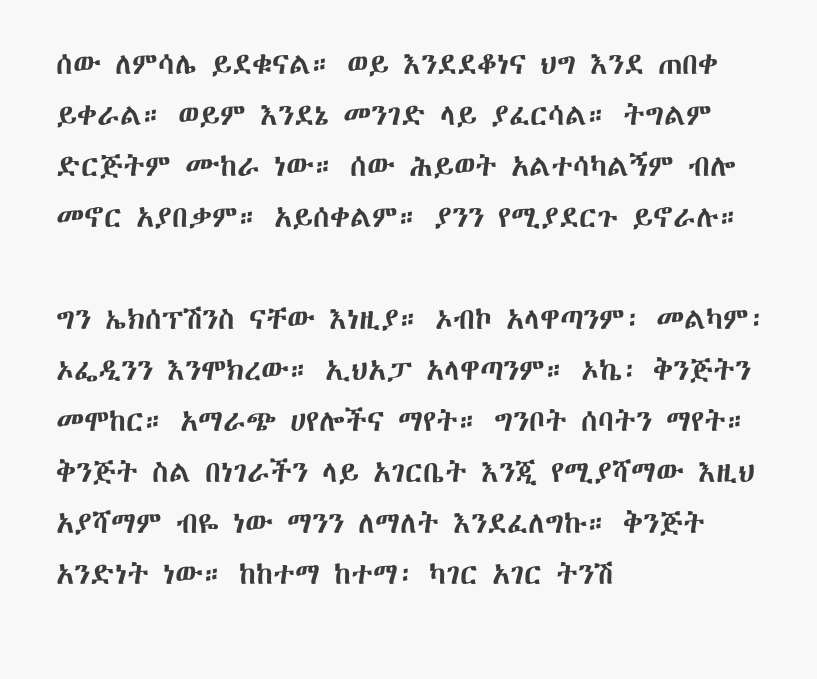ሰው ለምሳሌ ይደቁናል። ወይ እንደደቆነና ህግ እንደ ጠበቀ ይቀራል። ወይም እንደኔ መንገድ ላይ ያፈርሳል። ትግልም ድርጅትም ሙከራ ነው። ሰው ሕይወት አልተሳካልኝም ብሎ መኖር አያበቃም። አይሰቀልም። ያንን የሚያደርጉ ይኖራሉ።

ግን ኤክሰፕሽንስ ናቸው እነዚያ። ኦብኮ አላዋጣንም፡ መልካም፡ ኦፌዲንን እንሞክረው። ኢህአፓ አላዋጣንም። ኦኬ፡ ቅንጅትን መሞከር። አማራጭ ሀየሎችና ማየት። ግንቦት ሰባትን ማየት። ቅንጅት ስል በነገራችን ላይ አገርቤት እንጂ የሚያሻማው እዚህ አያሻማም ብዬ ነው ማንን ለማለት እንደፈለግኩ። ቅንጅት አንድነት ነው። ከከተማ ከተማ፡ ካገር አገር ትንሽ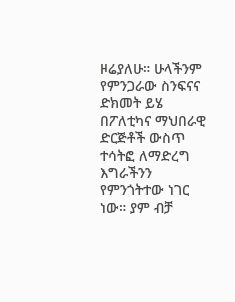ዞሬያለሁ። ሁላችንም የምንጋራው ስንፍናና ድክመት ይሄ በፖለቲካና ማህበራዊ ድርጅቶች ውስጥ ተሳትፎ ለማድረግ እግራችንን የምንጎትተው ነገር ነው። ያም ብቻ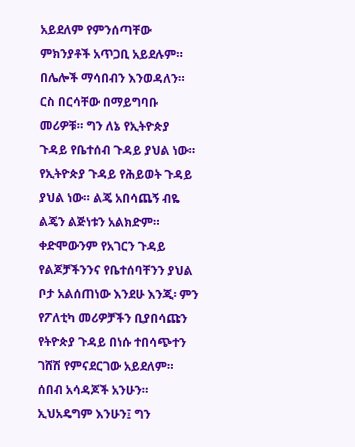አይደለም የምንሰጣቸው ምክንያቶች አጥጋቢ አይደሉም። በሌሎች ማሳበብን እንወዳለን። ርስ በርሳቸው በማይግባቡ መሪዎቹ። ግን ለኔ የኢትዮጵያ ጉዳይ የቤተሰብ ጉዳይ ያህል ነው። የኢትዮጵያ ጉዳይ የሕይወት ጉዳይ ያህል ነው። ልጄ አበሳጨኝ ብዬ ልጄን ልጅነቱን አልክድም። ቀድሞውንም የአገርን ጉዳይ የልጆቻችንንና የቤተሰባቸንን ያህል ቦታ አልሰጠነው እንደሁ እንጂ፡ ምን የፖለቲካ መሪዎቻችን ቢያበሳጩን የትዮጵያ ጉዳይ በነሱ ተበሳጭተን ገሸሽ የምናደርገው አይደለም። ሰበብ አሳዳጆች አንሁን። ኢህአዴግም እንሁን፤ ግን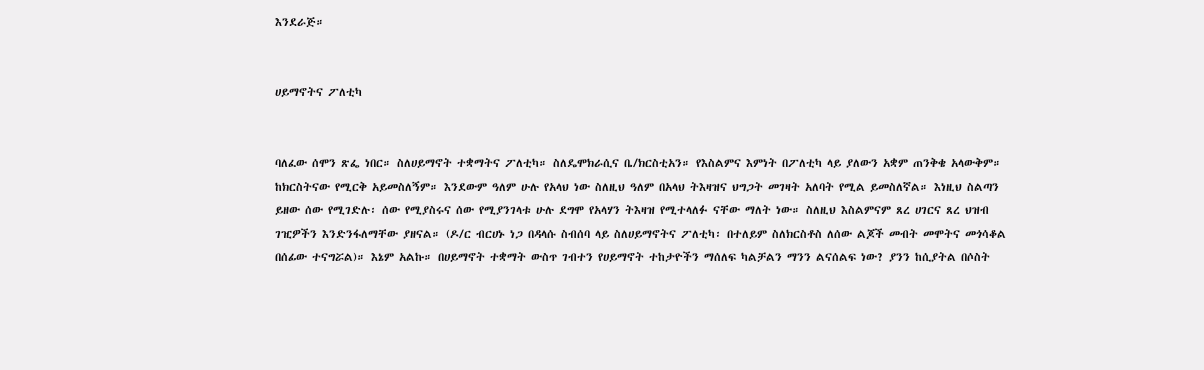እንደራጅ።


ሀይማኖትና ፖለቲካ


ባለፈው ሰሞን ጽፌ ነበር። ስለሀይማኖት ተቋማትና ፖለቲካ። ስለዴሞክራሲና ቤ/ክርስቲአን። የእስልምና እምነት በፖለቲካ ላይ ያለውን አቋም ጠንቅቄ አላውቅም። ከክርስትናው የሚርቅ አይመስለኝም። እንደውም ዓለም ሁሉ የአላህ ነው ስለዚህ ዓለም በአላህ ትእዛዝና ህግጋት መገዛት አለባት የሚል ይመስለኛል። እነዚህ ስልጣን ይዘው ሰው የሚገድሉ፡ ሰው የሚያስሩና ሰው የሚያንገላቱ ሁሉ ደግሞ የአላሃን ትእዛዝ የሚተላለፉ ናቸው ማለት ነው። ስለዚህ እስልምናም ጸረ ሀገርና ጸረ ህዝብ ገዢዎችን እንድንፋለማቸው ያዘናል። (ዶ/ር ብርሀኑ ነጋ በዳላሱ ስብሰባ ላይ ስለሀይማኖትና ፖለቲካ፡ በተለይም ስለክርስቶስ ለሰው ልጆች መብት መሞትና መጎሳቆል በሰፊው ተናግሯል)። እኔም አልኩ። በሀይማኖት ተቋማት ውስጥ ገብተን የሀይማኖት ተከታዮችን ማሰለፍ ካልቻልን ማንን ልናሰልፍ ነው? ያንን ከሲያትል በሶስት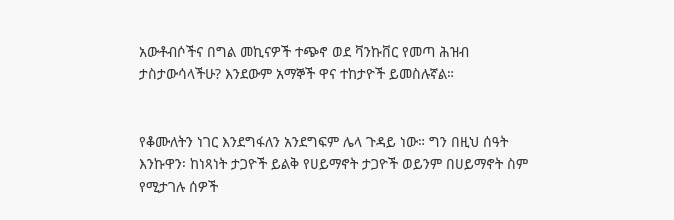አውቶብሶችና በግል መኪናዎች ተጭኖ ወደ ቫንኩቨር የመጣ ሕዝብ ታስታውሳላችሁ? እንደውም አማኞች ዋና ተከታዮች ይመስሉኛል።


የቆሙለትን ነገር እንደግፋለን አንደግፍም ሌላ ጉዳይ ነው። ግን በዚህ ሰዓት እንኩዋን፡ ከነጻነት ታጋዮች ይልቅ የሀይማኖት ታጋዮች ወይንም በሀይማኖት ስም የሚታገሉ ሰዎች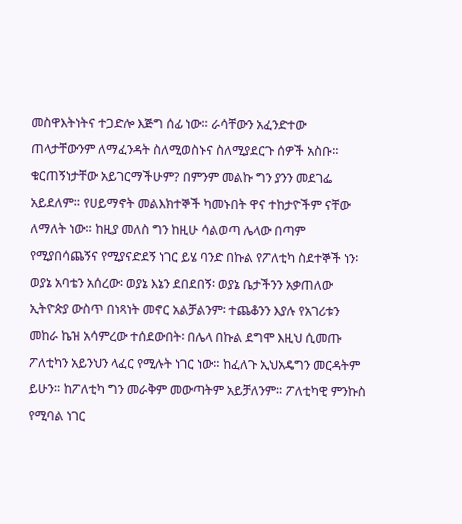መስዋእትነትና ተጋድሎ እጅግ ሰፊ ነው። ራሳቸውን አፈንድተው ጠላታቸውንም ለማፈንዳት ስለሚወስኑና ስለሚያደርጉ ሰዎች አስቡ። ቁርጠኝነታቸው አይገርማችሁም? በምንም መልኩ ግን ያንን መደገፌ አይደለም። የሀይማኖት መልእክተኞች ካመኑበት ዋና ተከታዮችም ናቸው ለማለት ነው። ከዚያ መለስ ግን ከዚሁ ሳልወጣ ሌላው በጣም የሚያበሳጨኝና የሚያናድደኝ ነገር ይሄ ባንድ በኩል የፖለቲካ ስደተኞች ነን፡ ወያኔ አባቴን አሰረው፡ ወያኔ እኔን ደበደበኝ፡ ወያኔ ቤታችንን አቃጠለው ኢትዮጵያ ውስጥ በነጻነት መኖር አልቻልንም፡ ተጨቆንን እያሉ የአገሪቱን መከራ ኬዝ አሳምረው ተሰደውበት፡ በሌላ በኩል ደግሞ እዚህ ሲመጡ ፖለቲካን አይንህን ላፈር የሚሉት ነገር ነው። ከፈለጉ ኢህአዴግን መርዳትም ይሁን። ከፖለቲካ ግን መራቅም መውጣትም አይቻለንም። ፖለቲካዊ ምንኩስ የሚባል ነገር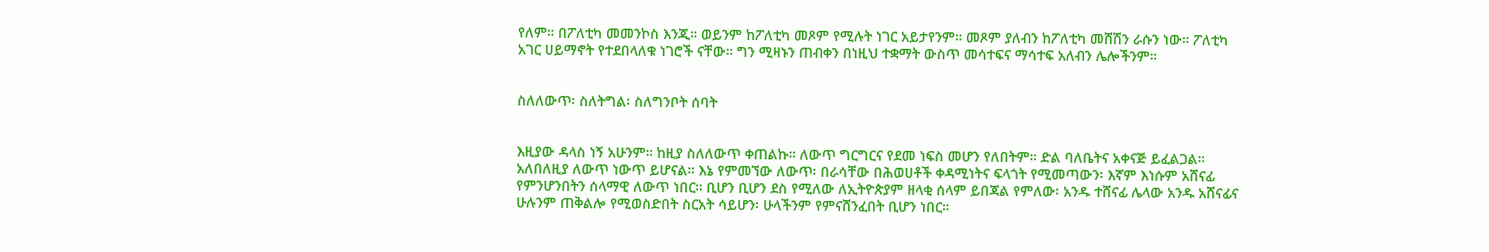የለም። በፖለቲካ መመንኮስ እንጂ። ወይንም ከፖለቲካ መጾም የሚሉት ነገር አይታየንም። መጾም ያለብን ከፖለቲካ መሸሽን ራሱን ነው። ፖለቲካ አገር ሀይማኖት የተደበላለቁ ነገሮች ናቸው። ግን ሚዛኑን ጠብቀን በነዚህ ተቋማት ውስጥ መሳተፍና ማሳተፍ አለብን ሌሎችንም።


ስለለውጥ፡ ስለትግል፡ ስለግንቦት ሰባት


እዚያው ዳላስ ነኝ አሁንም። ከዚያ ስለለውጥ ቀጠልኩ። ለውጥ ግርግርና የደመ ነፍስ መሆን የለበትም። ድል ባለቤትና አቀናጅ ይፈልጋል። አለበለዚያ ለውጥ ነውጥ ይሆናል። እኔ የምመኘው ለውጥ፡ በራሳቸው በሕወሀቶች ቀዳሚነትና ፍላጎት የሚመጣውን፡ እኛም እነሱም አሸናፊ የምንሆንበትን ሰላማዊ ለውጥ ነበር። ቢሆን ቢሆን ደስ የሚለው ለኢትዮጵያም ዘላቂ ሰላም ይበጃል የምለው፡ አንዱ ተሸናፊ ሌላው አንዱ አሸናፊና ሁሉንም ጠቅልሎ የሚወስድበት ስርአት ሳይሆን፡ ሁላችንም የምናሸንፈበት ቢሆን ነበር።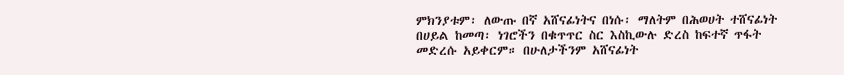ምክንያቱም፡ ለውጡ በኛ አሸናፊነትና በነሱ፡ ማለትም በሕወሀት ተሸናፊነት በሀይል ከመጣ፡ ነገሮችን በቁጥጥር ስር እስኪውሉ ድረስ ከፍተኛ ጥፋት መድረሱ አይቀርም። በሁለታችንም አሸናፊነት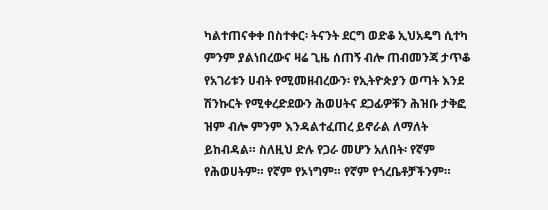ካልተጠናቀቀ በስተቀር፡ ትናንት ደርግ ወድቆ ኢህአዴግ ሲተካ ምንም ያልነበረውና ዛሬ ጊዜ ሰጠኝ ብሎ ጠብመንጃ ታጥቆ የአገሪቱን ሀብት የሚመዘብረውን፡ የኢትዮጵያን ወጣት እንደ ሽንኩርት የሚቀረድደውን ሕወሀትና ደጋፊዎቹን ሕዝቡ ታቅፎ ዝም ብሎ ምንም እንዳልተፈጠረ ይኖራል ለማለት ይከብዳል። ስለዚህ ድሉ የጋራ መሆን አለበት፡ የኛም የሕወሀትም። የኛም የኦነግም። የኛም የጎረቤቶቻችንም።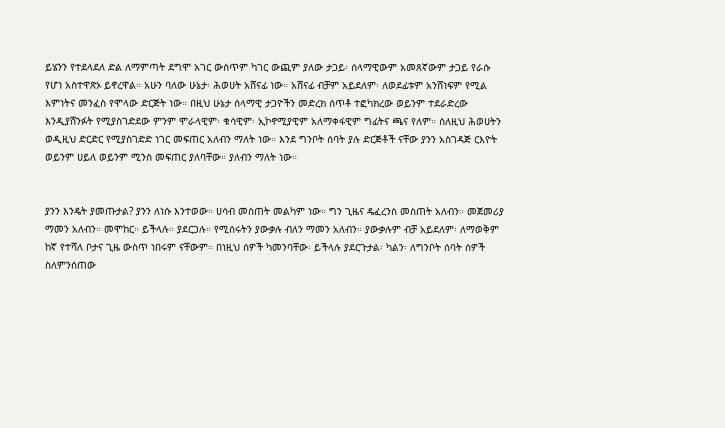ይሄንን የተደላደለ ድል ለማምጣት ደግሞ አገር ውስጥም ካገር ውጪም ያለው ታጋይ፡ ሰላማዊውም አመጸኛውም ታጋይ የራሱ የሆነ አስተዋጽኦ ይኖረዋል። አሁን ባለው ሁኔታ፡ ሕወሀት አሸናፊ ነው። አሸናፊ ብቻም አይደለም፡ ለወደፊቱም አንሸነፍም የሚል እምነትና መንፈስ የሞላው ድርጅት ነው። በዚህ ሁኔታ ሰላማዊ ታጋዮችን መድረክ ሰጥቶ ተፎካክረው ወይንም ተደራድረው እንዲያሸንፉት የሚያስገድደው ምንም ሞራላዊም፡ ቁሳዊም፡ ኢኮኖሚያዊም አለማቀፋዊም ግፊትና ጫና የለም። ስለዚህ ሕወሀትን ወዲዚህ ድርድር የሚያስገድድ ነገር መፍጠር አለብን ማለት ነው። እንደ ግንቦት ሰባት ያሉ ድርጅቶች ናቸው ያንን አስገዳጅ ርእዮት ወይንም ሀይለ ወይንም ሚንስ መፍጠር ያለባቸው። ያለብን ማለት ነው።


ያንን እንዴት ያመጡታል? ያንን ለነሱ እንተወው። ሀሳብ መስጠት መልካም ነው። ግን ጊዜና ዴፈረንስ መስጠት አለብን። መጀመሪያ ማመን አለብን። መሞከር። ይችላሉ። ያደርጋሉ። የሚሰሩትን ያውቃሉ ብለን ማመን አለብን። ያውቃሉም ብቻ አይደለም፡ ለማወቅም ከኛ የተሻለ ቦታና ጊዜ ውስጥ ነበሩም ናቸውም። በነዚህ ሰዎች ካመንባቸው፡ ይችላሉ ያደርጉታል፡ ካልን፡ ለግንቦት ሰባት ሰዎች ስለምንሰጠው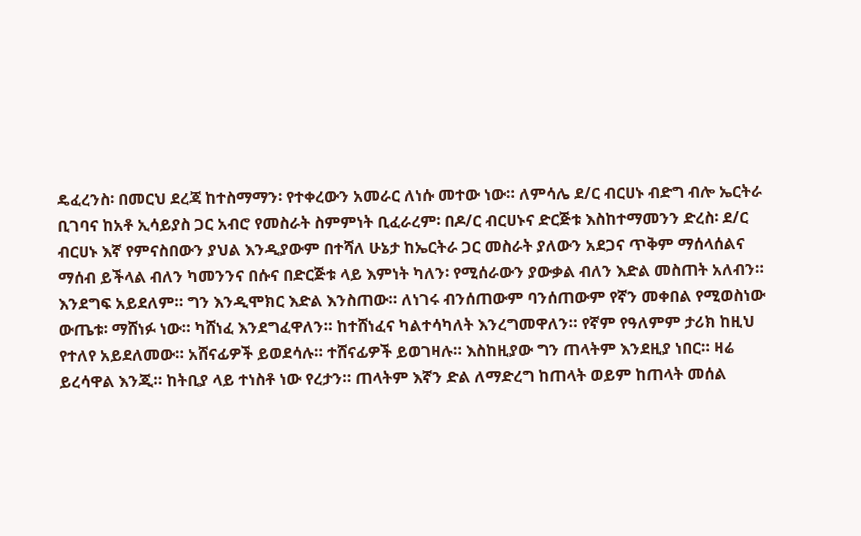ዴፈረንስ፡ በመርህ ደረጃ ከተስማማን፡ የተቀረውን አመራር ለነሱ መተው ነው። ለምሳሌ ደ/ር ብርሀኑ ብድግ ብሎ ኤርትራ ቢገባና ከአቶ ኢሳይያስ ጋር አብሮ የመስራት ስምምነት ቢፈራረም፡ በዶ/ር ብርሀኑና ድርጅቱ እስከተማመንን ድረስ፡ ደ/ር ብርሀኑ እኛ የምናስበውን ያህል እንዲያውም በተሻለ ሁኔታ ከኤርትራ ጋር መስራት ያለውን አደጋና ጥቅም ማሰላሰልና ማሰብ ይችላል ብለን ካመንንና በሱና በድርጅቱ ላይ እምነት ካለን፡ የሚሰራውን ያውቃል ብለን እድል መስጠት አለብን። እንደግፍ አይደለም። ግን እንዲሞክር እድል እንስጠው። ለነገሩ ብንሰጠውም ባንሰጠውም የኛን መቀበል የሚወስነው ውጤቱ፡ ማሸነፉ ነው። ካሸነፈ እንደግፈዋለን። ከተሸነፈና ካልተሳካለት እንረግመዋለን። የኛም የዓለምም ታሪክ ከዚህ የተለየ አይደለመው። አሸናፊዎች ይወደሳሉ። ተሸናፊዎች ይወገዛሉ። እስከዚያው ግን ጠላትም እንደዚያ ነበር። ዛሬ ይረሳዋል እንጂ። ከትቢያ ላይ ተነስቶ ነው የረታን። ጠላትም እኛን ድል ለማድረግ ከጠላት ወይም ከጠላት መሰል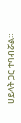ሀይላት ጋር ተባብሯል።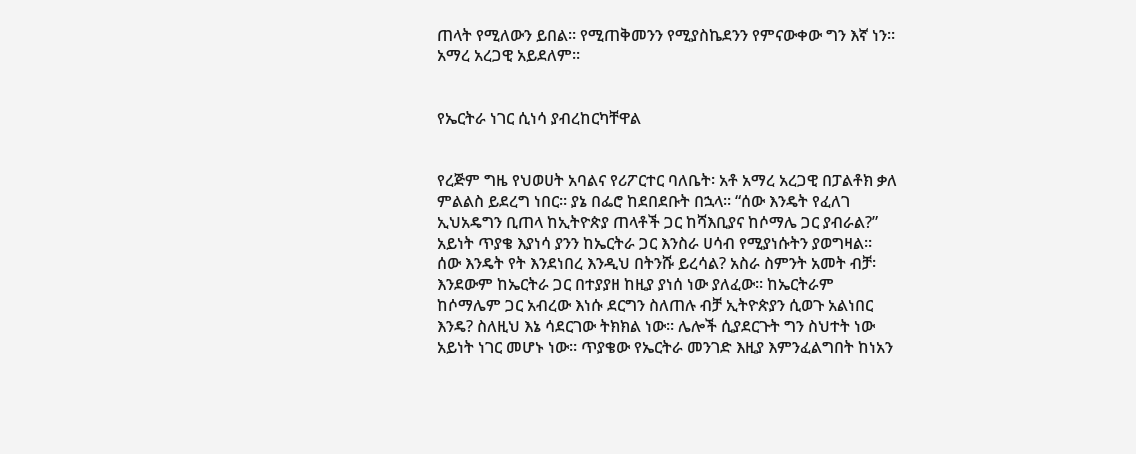ጠላት የሚለውን ይበል። የሚጠቅመንን የሚያስኬደንን የምናውቀው ግን እኛ ነን። አማረ አረጋዊ አይደለም።


የኤርትራ ነገር ሲነሳ ያብረከርካቸዋል


የረጅም ግዜ የህወሀት አባልና የሪፖርተር ባለቤት፡ አቶ አማረ አረጋዊ በፓልቶክ ቃለ ምልልስ ይደረግ ነበር። ያኔ በፌሮ ከደበደቡት በኋላ። “ሰው እንዴት የፈለገ ኢህአዴግን ቢጠላ ከኢትዮጵያ ጠላቶች ጋር ከሻእቢያና ከሶማሌ ጋር ያብራል?” አይነት ጥያቄ እያነሳ ያንን ከኤርትራ ጋር እንስራ ሀሳብ የሚያነሱትን ያወግዛል። ሰው እንዴት የት እንደነበረ እንዲህ በትንሹ ይረሳል? አስራ ስምንት አመት ብቻ፡ እንደውም ከኤርትራ ጋር በተያያዘ ከዚያ ያነሰ ነው ያለፈው። ከኤርትራም ከሶማሌም ጋር አብረው እነሱ ደርግን ስለጠሉ ብቻ ኢትዮጵያን ሲወጉ አልነበር እንዴ? ስለዚህ እኔ ሳደርገው ትክክል ነው። ሌሎች ሲያደርጉት ግን ስህተት ነው አይነት ነገር መሆኑ ነው። ጥያቄው የኤርትራ መንገድ እዚያ እምንፈልግበት ከነአን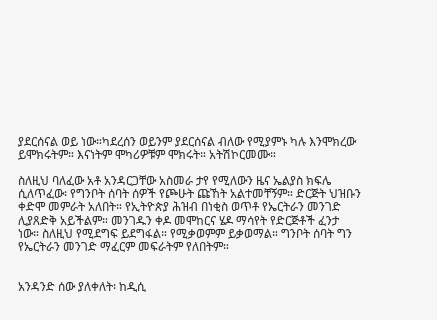ያደርሰናል ወይ ነው።ካደረሰን ወይንም ያደርሰናል ብለው የሚያምኑ ካሉ እንሞክረው ይሞክሩትም። እናነትም ሞካሪዎቹም ሞክሩት። አትሽኮርመሙ።

ስለዚህ ባለፈው አቶ አንዳርጋቸው አስመራ ታየ የሚለውን ዜና ኤልያስ ክፍሌ ሲለጥፈው፡ የግንቦት ሰባት ሰዎች የጮሁት ጩኸት አልተመቸኝም። ድርጅት ህዝቡን ቀድሞ መምራት አለበት። የኢትዮጵያ ሕዝብ በነቂስ ወጥቶ የኤርትራን መንገድ ሊያጸድቅ አይችልም። መንገዱን ቀዶ መሞከርና ሄዶ ማሳየት የድርጅቶች ፈንታ ነው። ስለዚህ የሚደግፍ ይደግፋል። የሚቃወምም ይቃወማል። ግንቦት ሰባት ግን የኤርትራን መንገድ ማፈርም መፍራትም የለበትም።


አንዳንድ ሰው ያለቀለት፡ ከዲሲ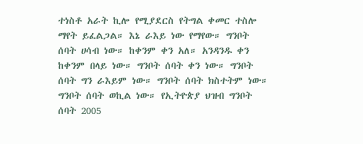ተነስቶ አራት ኪሎ የሚያደርስ የትግል ቀመር ተስሎ ማየት ይፈልጋል። እኔ ራእይ ነው የማየው። ግንቦት ሰባት ሀሳብ ነው። ከቀንም ቀን አለ። አንዳንዱ ቀን ከቀንም በላይ ነው። ግንቦት ሰባት ቀን ነው። ግንቦት ሰባት ግን ራእይም ነው። ግንቦት ሰባት ክስተትም ነው። ግንቦት ሰባት ወኪል ነው። የኢትዮጵያ ህዝብ ግንቦት ሰባት 2005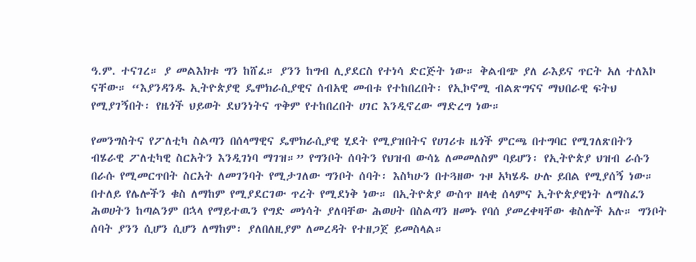ዓ.ም. ተናገረ። ያ መልእክቱ ግን ከሸፈ። ያንን ከግብ ሊያደርስ የተነሳ ድርጅት ነው። ቅልብጭ ያለ ራእይና ጥርት አለ ተለእኮ ናቸው። “እያንዳንዱ ኢትዮጵያዊ ዴሞክራሲያዊና ሰብአዊ መብቱ የተከበረበት፡ የኢኮኖሚ ብልጽግናና ማህበራዊ ፍትህ የሚያገኝበት፡ የዜጎች ህይወት ደህንነትና ጥቅም የተከበረበት ሀገር እንዲኖረው ማድረግ ነው።

የመንግስትና የፖለቲካ ስልጣን በሰላማዊና ዴሞክራሲያዊ ሂደት የሚያዝበትና የሀገሪቱ ዜጎች ምርጫ በተግባር የሚገለጽበትን ብሄራዊ ፖለቲካዊ ስርአትን እንዲገነባ ማገዝ።” የግንቦት ሰባትን የህዝብ ውሳኔ ለመመለስም ባይሆን፡ የኢትዮጵያ ህዝብ ራሱን በራሱ የሚመርጥበት ስርአት ለመገንባት የሚታገለው ግንቦት ሰባት፡ እስካሁን በተጓዘው ጉዞ አካሄዱ ሁሉ ይበል የሚያሰኝ ነው። በተለይ የሌሎችን ቁስ ለማከም የሚያደርገው ጥረት የሚደነቅ ነው። በኢትዮጵያ ውስጥ ዘላቂ ሰላምና ኢትዮጵያዊነት ለማስፈን ሕወሀትን ከጣልንም በኋላ የማይተዉን የግድ መነሳት ያለባቸው ሕወሀት በስልጣን ዘመኑ የባሰ ያመረቀዛቸው ቁስሎች አሉ። ግንቦት ሰባት ያንን ሲሆን ሲሆን ለማከም፡ ያለበለዚያም ለመረዳት የተዘጋጀ ይመስላል።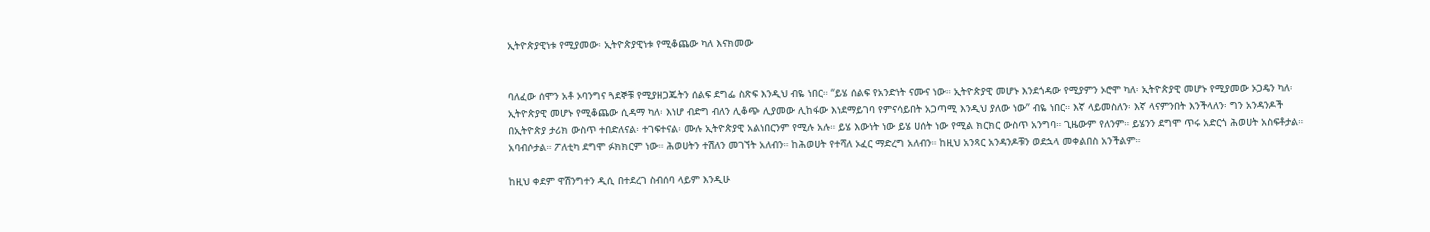ኢትዮጵያዊነቱ የሚያመው፡ ኢትዮጵያዊነቱ የሚቆጨው ካለ እናክመው


ባለፈው ሰሞን አቶ ኦባንግና ጓደኞቹ የሚያዘጋጁትን ሰልፍ ደግፌ ስጽፍ እንዲህ ብዬ ነበር። “ይሄ ሰልፍ የአንድነት ናሙና ነው። ኢትዮጵያዊ መሆኑ እንደጎዳው የሚያምን ኦሮሞ ካለ፡ ኢትዮጵያዊ መሆኑ የሚያመው ኦጋዴን ካለ፡ ኢትዮጵያዊ መሆኑ የሚቆጨው ሲዳማ ካለ፡ እነሆ ብድግ ብለን ሊቆጭ ሊያመው ሊከፋው እነደማይገባ የምናሳይበት አጋጣሚ እንዲህ ያለው ነው” ብዬ ነበር። እኛ ላይመስለን፡ እኛ ላናምንበት እንችላለን፡ ግን አንዳንዶች በኢትዮጵያ ታሪክ ውስጥ ተበድለናል፡ ተገፍተናል፡ ሙሉ ኢትዮጵያዊ አልነበርንም የሚሉ አሉ። ይሄ እውነት ነው ይሄ ሀሰት ነው የሚል ክርክር ውስጥ አንግባ። ጊዜውም የለንም። ይሄንን ደግሞ ጥሩ አድርጎ ሕወሀት አስፍቶታል። አባብሶታል። ፖለቲካ ደግሞ ፉክክርም ነው። ሕወሀትን ተሽለን መገኘት አለብን። ከሕወሀት የተሻለ ኦፈር ማድረግ አለብን። ከዚህ አንጻር አንዳንዶቹን ወደኋላ መቀልበስ አንችልም።

ከዚህ ቀደም ዋሽንግተን ዲሲ በተደረገ ስብሰባ ላይም እንዲሁ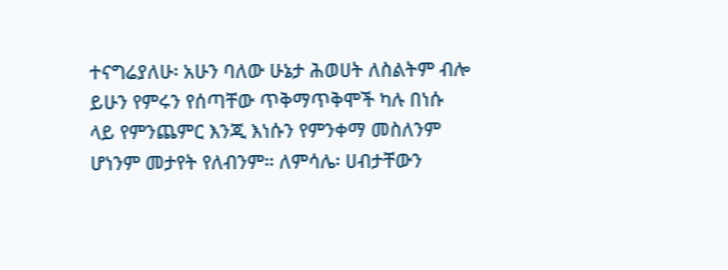ተናግሬያለሁ፡ አሁን ባለው ሁኔታ ሕወሀት ለስልትም ብሎ ይሁን የምሩን የሰጣቸው ጥቅማጥቅሞች ካሉ በነሱ ላይ የምንጨምር እንጂ እነሱን የምንቀማ መስለንም ሆነንም መታየት የለብንም። ለምሳሌ፡ ሀብታቸውን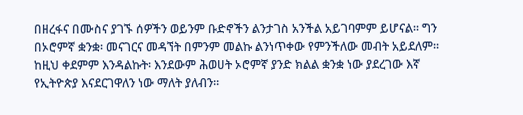በዘረፋና በሙስና ያገኙ ሰዎችን ወይንም ቡድኖችን ልንታገስ አንችል አይገባምም ይሆናል። ግን በኦሮምኛ ቋንቋ፡ መናገርና መዳኘት በምንም መልኩ ልንነጥቀው የምንችለው መብት አይደለም። ከዚህ ቀደምም እንዳልኩት፡ እንደውም ሕወሀት ኦሮምኛ ያንድ ክልል ቋንቋ ነው ያደረገው እኛ የኢትዮጵያ እናደርገዋለን ነው ማለት ያለብን።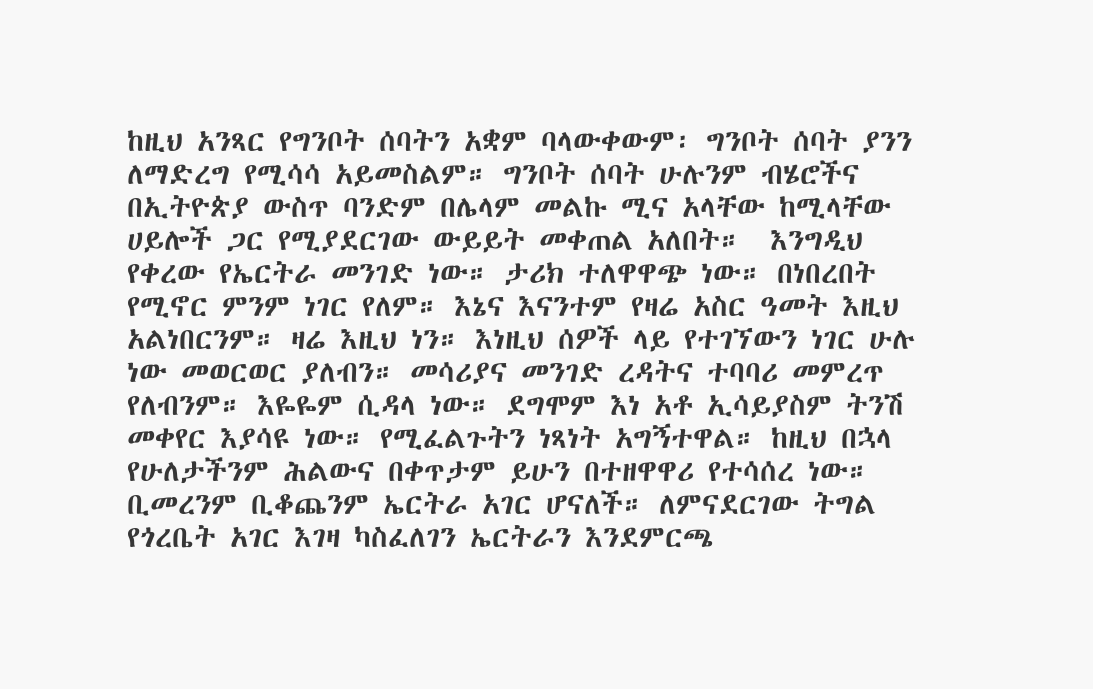ከዚህ አንጻር የግንቦት ሰባትን አቋም ባላውቀውም፡ ግንቦት ሰባት ያንን ለማድረግ የሚሳሳ አይመስልም። ግንቦት ሰባት ሁሉንም ብሄሮችና በኢትዮጵያ ውስጥ ባንድም በሌላም መልኩ ሚና አላቸው ከሚላቸው ሀይሎች ጋር የሚያደርገው ውይይት መቀጠል አለበት።  እንግዲህ የቀረው የኤርትራ መንገድ ነው። ታሪክ ተለዋዋጭ ነው። በነበረበት የሚኖር ምንም ነገር የለም። እኔና እናንተም የዛሬ አስር ዓመት እዚህ አልነበርንም። ዛሬ እዚህ ነን። እነዚህ ሰዎች ላይ የተገኘውን ነገር ሁሉ ነው መወርወር ያለብን። መሳሪያና መንገድ ረዳትና ተባባሪ መምረጥ የለብንም። እዬዬም ሲዳላ ነው። ደግሞም እነ አቶ ኢሳይያስም ትንሽ መቀየር እያሳዩ ነው። የሚፈልጉትን ነጻነት አግኝተዋል። ከዚህ በኋላ የሁለታችንም ሕልውና በቀጥታም ይሁን በተዘዋዋሪ የተሳሰረ ነው። ቢመረንም ቢቆጨንም ኤርትራ አገር ሆናለች። ለምናደርገው ትግል የጎረቤት አገር እገዛ ካስፈለገን ኤርትራን እንደምርጫ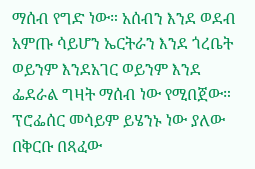ማሰብ የግድ ነው። አሰብን እንደ ወደብ አምጡ ሳይሆን ኤርትራን እንደ ጎረቤት ወይንም እንደአገር ወይንም እንደ ፌደራል ግዛት ማሰብ ነው የሚበጀው። ፕሮፌሰር መሳይም ይሄንኑ ነው ያለው በቅርቡ በጻፈው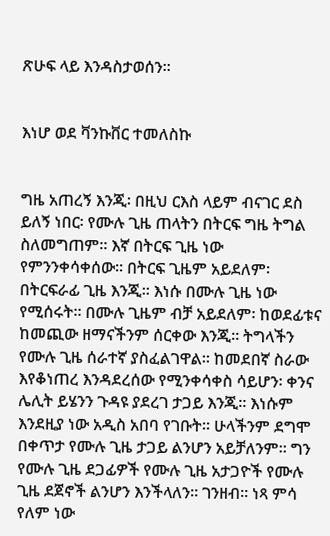ጽሁፍ ላይ እንዳስታወሰን።


እነሆ ወደ ቫንኩቨር ተመለስኩ


ግዜ አጠረኝ እንጂ፡ በዚህ ርእስ ላይም ብናገር ደስ ይለኝ ነበር፡ የሙሉ ጊዜ ጠላትን በትርፍ ግዜ ትግል ስለመግጠም። እኛ በትርፍ ጊዜ ነው የምንንቀሳቀሰው። በትርፍ ጊዜም አይደለም፡ በትርፍራፊ ጊዜ እንጂ። እነሱ በሙሉ ጊዜ ነው የሚሰሩት። በሙሉ ጊዜም ብቻ አይደለም፡ ከወደፊቱና ከመጪው ዘማናችንም ሰርቀው እንጂ። ትግላችን የሙሉ ጊዜ ሰራተኛ ያስፈልገዋል። ከመደበኛ ስራው እየቆነጠረ እንዳደረሰው የሚንቀሳቀስ ሳይሆን፡ ቀንና ሌሊት ይሄንን ጉዳዩ ያደረገ ታጋይ እንጂ። እነሱም እንደዚያ ነው አዲስ አበባ የገቡት። ሁላችንም ደግሞ በቀጥታ የሙሉ ጊዜ ታጋይ ልንሆን አይቻለንም። ግን የሙሉ ጊዜ ደጋፊዎች የሙሉ ጊዜ አታጋዮች የሙሉ ጊዜ ደጀኖች ልንሆን እንችላለን። ገንዘብ። ነጻ ምሳ የለም ነው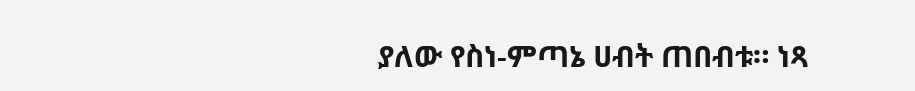ያለው የስነ-ምጣኔ ሀብት ጠበብቱ። ነጻ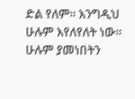ድል የለም። እንግዲህ ሁሉም እየለየለት ነው። ሁሉም ያመነበትን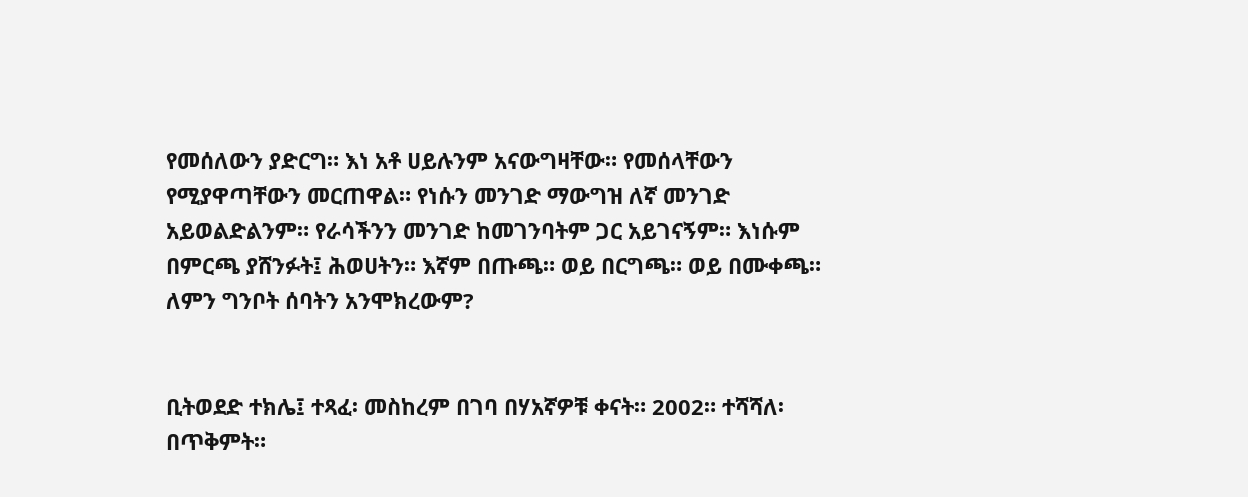የመሰለውን ያድርግ። እነ አቶ ሀይሉንም አናውግዛቸው። የመሰላቸውን የሚያዋጣቸውን መርጠዋል። የነሱን መንገድ ማውግዝ ለኛ መንገድ አይወልድልንም። የራሳችንን መንገድ ከመገንባትም ጋር አይገናኝም። እነሱም በምርጫ ያሸንፉት፤ ሕወሀትን። እኛም በጡጫ። ወይ በርግጫ። ወይ በሙቀጫ። ለምን ግንቦት ሰባትን አንሞክረውም?


ቢትወደድ ተክሌ፤ ተጻፈ፡ መስከረም በገባ በሃአኛዎቹ ቀናት። 2002። ተሻሻለ፡ በጥቅምት።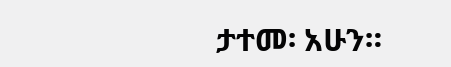ታተመ፡ አሁን።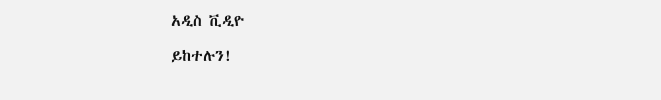አዲስ ቪዲዮ

ይከተሉን!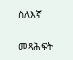ስለእኛ

መጻሕፍት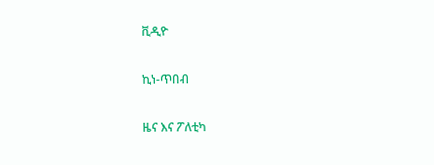ቪዲዮ

ኪነ-ጥበብ

ዜና እና ፖለቲካ